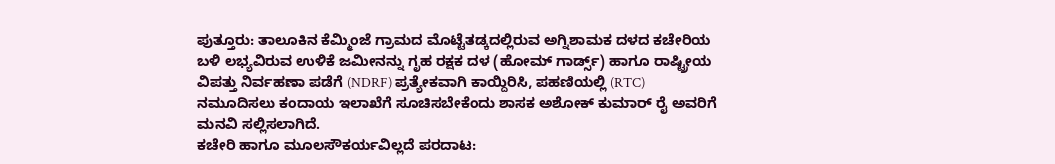ಪುತ್ತೂರು: ತಾಲೂಕಿನ ಕೆಮ್ಮಿಂಜೆ ಗ್ರಾಮದ ಮೊಟ್ಟೆತಡ್ಕದಲ್ಲಿರುವ ಅಗ್ನಿಶಾಮಕ ದಳದ ಕಚೇರಿಯ ಬಳಿ ಲಭ್ಯವಿರುವ ಉಳಿಕೆ ಜಮೀನನ್ನು ಗೃಹ ರಕ್ಷಕ ದಳ (ಹೋಮ್ ಗಾರ್ಡ್ಸ್) ಹಾಗೂ ರಾಷ್ಟ್ರೀಯ ವಿಪತ್ತು ನಿರ್ವಹಣಾ ಪಡೆಗೆ (NDRF) ಪ್ರತ್ಯೇಕವಾಗಿ ಕಾಯ್ದಿರಿಸಿ, ಪಹಣಿಯಲ್ಲಿ (RTC) ನಮೂದಿಸಲು ಕಂದಾಯ ಇಲಾಖೆಗೆ ಸೂಚಿಸಬೇಕೆಂದು ಶಾಸಕ ಅಶೋಕ್ ಕುಮಾರ್ ರೈ ಅವರಿಗೆ ಮನವಿ ಸಲ್ಲಿಸಲಾಗಿದೆ.
ಕಚೇರಿ ಹಾಗೂ ಮೂಲಸೌಕರ್ಯವಿಲ್ಲದೆ ಪರದಾಟ: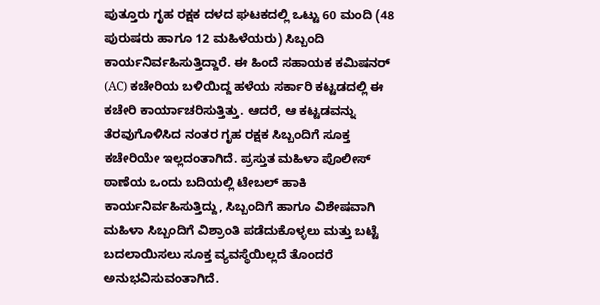ಪುತ್ತೂರು ಗೃಹ ರಕ್ಷಕ ದಳದ ಘಟಕದಲ್ಲಿ ಒಟ್ಟು 60 ಮಂದಿ (48 ಪುರುಷರು ಹಾಗೂ 12 ಮಹಿಳೆಯರು) ಸಿಬ್ಬಂದಿ ಕಾರ್ಯನಿರ್ವಹಿಸುತ್ತಿದ್ದಾರೆ. ಈ ಹಿಂದೆ ಸಹಾಯಕ ಕಮಿಷನರ್ (AC) ಕಚೇರಿಯ ಬಳಿಯಿದ್ದ ಹಳೆಯ ಸರ್ಕಾರಿ ಕಟ್ಟಡದಲ್ಲಿ ಈ ಕಚೇರಿ ಕಾರ್ಯಾಚರಿಸುತ್ತಿತ್ತು. ಆದರೆ, ಆ ಕಟ್ಟಡವನ್ನು ತೆರವುಗೊಳಿಸಿದ ನಂತರ ಗೃಹ ರಕ್ಷಕ ಸಿಬ್ಬಂದಿಗೆ ಸೂಕ್ತ ಕಚೇರಿಯೇ ಇಲ್ಲದಂತಾಗಿದೆ. ಪ್ರಸ್ತುತ ಮಹಿಳಾ ಪೊಲೀಸ್ ಠಾಣೆಯ ಒಂದು ಬದಿಯಲ್ಲಿ ಟೇಬಲ್ ಹಾಕಿ ಕಾರ್ಯನಿರ್ವಹಿಸುತ್ತಿದ್ದು, ಸಿಬ್ಬಂದಿಗೆ ಹಾಗೂ ವಿಶೇಷವಾಗಿ ಮಹಿಳಾ ಸಿಬ್ಬಂದಿಗೆ ವಿಶ್ರಾಂತಿ ಪಡೆದುಕೊಳ್ಳಲು ಮತ್ತು ಬಟ್ಟೆ ಬದಲಾಯಿಸಲು ಸೂಕ್ತ ವ್ಯವಸ್ಥೆಯಿಲ್ಲದೆ ತೊಂದರೆ ಅನುಭವಿಸುವಂತಾಗಿದೆ.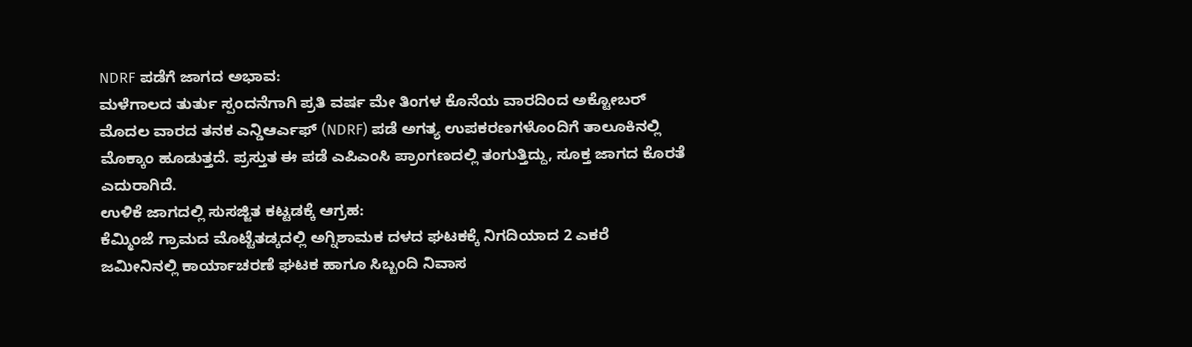NDRF ಪಡೆಗೆ ಜಾಗದ ಅಭಾವ:
ಮಳೆಗಾಲದ ತುರ್ತು ಸ್ಪಂದನೆಗಾಗಿ ಪ್ರತಿ ವರ್ಷ ಮೇ ತಿಂಗಳ ಕೊನೆಯ ವಾರದಿಂದ ಅಕ್ಟೋಬರ್ ಮೊದಲ ವಾರದ ತನಕ ಎನ್ಡಿಆರ್ಎಫ್ (NDRF) ಪಡೆ ಅಗತ್ಯ ಉಪಕರಣಗಳೊಂದಿಗೆ ತಾಲೂಕಿನಲ್ಲಿ ಮೊಕ್ಕಾಂ ಹೂಡುತ್ತದೆ. ಪ್ರಸ್ತುತ ಈ ಪಡೆ ಎಪಿಎಂಸಿ ಪ್ರಾಂಗಣದಲ್ಲಿ ತಂಗುತ್ತಿದ್ದು, ಸೂಕ್ತ ಜಾಗದ ಕೊರತೆ ಎದುರಾಗಿದೆ.
ಉಳಿಕೆ ಜಾಗದಲ್ಲಿ ಸುಸಜ್ಜಿತ ಕಟ್ಟಡಕ್ಕೆ ಆಗ್ರಹ:
ಕೆಮ್ಮಿಂಜೆ ಗ್ರಾಮದ ಮೊಟ್ಟೆತಡ್ಕದಲ್ಲಿ ಅಗ್ನಿಶಾಮಕ ದಳದ ಘಟಕಕ್ಕೆ ನಿಗದಿಯಾದ 2 ಎಕರೆ ಜಮೀನಿನಲ್ಲಿ ಕಾರ್ಯಾಚರಣೆ ಘಟಕ ಹಾಗೂ ಸಿಬ್ಬಂದಿ ನಿವಾಸ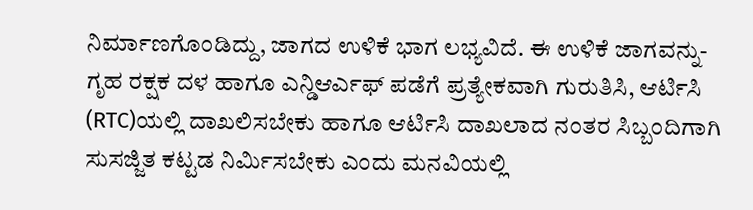ನಿರ್ಮಾಣಗೊಂಡಿದ್ದು, ಜಾಗದ ಉಳಿಕೆ ಭಾಗ ಲಭ್ಯವಿದೆ. ಈ ಉಳಿಕೆ ಜಾಗವನ್ನು- ಗೃಹ ರಕ್ಷಕ ದಳ ಹಾಗೂ ಎನ್ಡಿಆರ್ಎಫ್ ಪಡೆಗೆ ಪ್ರತ್ಯೇಕವಾಗಿ ಗುರುತಿಸಿ, ಆರ್ಟಿಸಿ (RTC)ಯಲ್ಲಿ ದಾಖಲಿಸಬೇಕು ಹಾಗೂ ಆರ್ಟಿಸಿ ದಾಖಲಾದ ನಂತರ ಸಿಬ್ಬಂದಿಗಾಗಿ ಸುಸಜ್ಜಿತ ಕಟ್ಟಡ ನಿರ್ಮಿಸಬೇಕು ಎಂದು ಮನವಿಯಲ್ಲಿ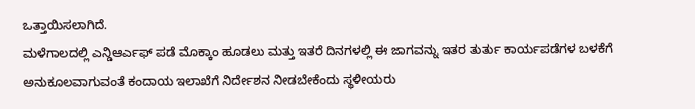ಒತ್ತಾಯಿಸಲಾಗಿದೆ.
ಮಳೆಗಾಲದಲ್ಲಿ ಎನ್ಡಿಆರ್ಎಫ್ ಪಡೆ ಮೊಕ್ಕಾಂ ಹೂಡಲು ಮತ್ತು ಇತರೆ ದಿನಗಳಲ್ಲಿ ಈ ಜಾಗವನ್ನು ಇತರ ತುರ್ತು ಕಾರ್ಯಪಡೆಗಳ ಬಳಕೆಗೆ ಅನುಕೂಲವಾಗುವಂತೆ ಕಂದಾಯ ಇಲಾಖೆಗೆ ನಿರ್ದೇಶನ ನೀಡಬೇಕೆಂದು ಸ್ಥಳೀಯರು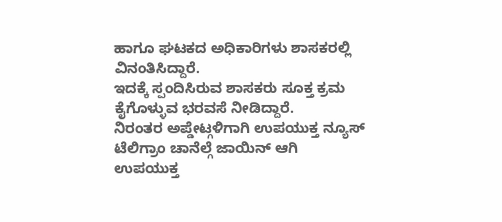ಹಾಗೂ ಘಟಕದ ಅಧಿಕಾರಿಗಳು ಶಾಸಕರಲ್ಲಿ ವಿನಂತಿಸಿದ್ದಾರೆ.
ಇದಕ್ಕೆ ಸ್ಪಂದಿಸಿರುವ ಶಾಸಕರು ಸೂಕ್ತ ಕ್ರಮ ಕೈಗೊಳ್ಳುವ ಭರವಸೆ ನೀಡಿದ್ದಾರೆ.
ನಿರಂತರ ಅಪ್ಡೇಟ್ಗಳಿಗಾಗಿ ಉಪಯುಕ್ತ ನ್ಯೂಸ್ ಟೆಲಿಗ್ರಾಂ ಚಾನೆಲ್ಗೆ ಜಾಯಿನ್ ಆಗಿ
ಉಪಯುಕ್ತ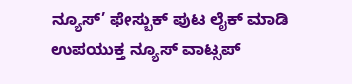ನ್ಯೂಸ್’ ಫೇಸ್ಬುಕ್ ಪುಟ ಲೈಕ್ ಮಾಡಿ
ಉಪಯುಕ್ತ ನ್ಯೂಸ್ ವಾಟ್ಸಪ್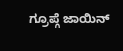ಗ್ರೂಪ್ಗೆ ಜಾಯಿನ್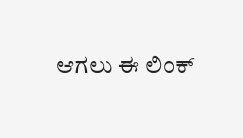ಆಗಲು ಈ ಲಿಂಕ್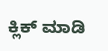ಕ್ಲಿಕ್ ಮಾಡಿ